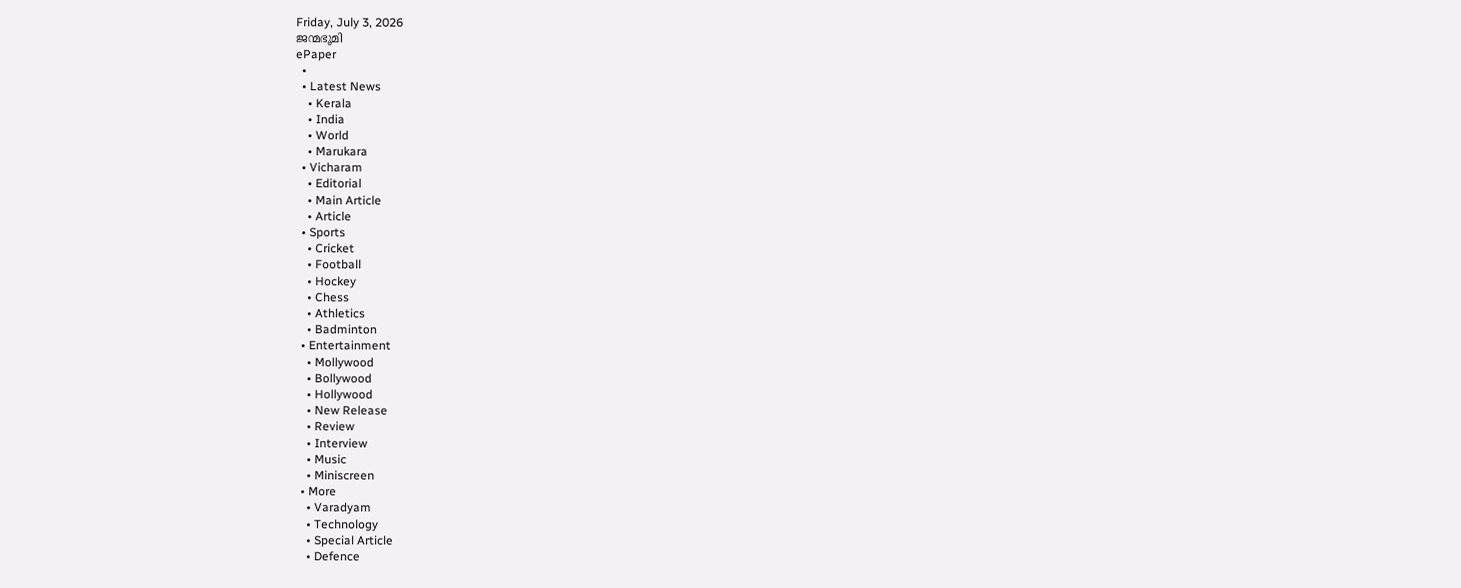Friday, July 3, 2026
ജന്മഭൂമി
ePaper
  •
  • Latest News
    • Kerala
    • India
    • World
    • Marukara
  • Vicharam
    • Editorial
    • Main Article
    • Article
  • Sports
    • Cricket
    • Football
    • Hockey
    • Chess
    • Athletics
    • Badminton
  • Entertainment
    • Mollywood
    • Bollywood
    • Hollywood
    • New Release
    • Review
    • Interview
    • Music
    • Miniscreen
  • More
    • Varadyam
    • Technology
    • Special Article
    • Defence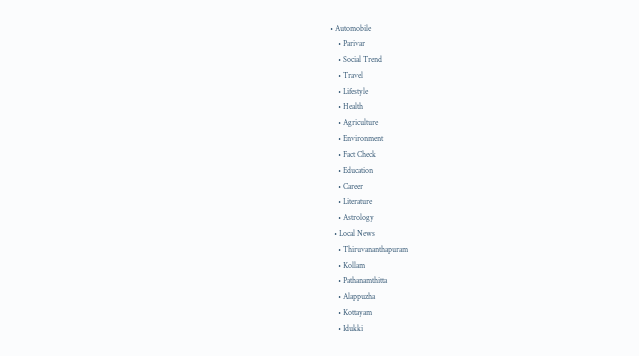• Automobile
    • Parivar
    • Social Trend
    • Travel
    • Lifestyle
    • Health
    • Agriculture
    • Environment
    • Fact Check
    • Education
    • Career
    • Literature
    • Astrology
  • Local News
    • Thiruvananthapuram
    • Kollam
    • Pathanamthitta
    • Alappuzha
    • Kottayam
    • Idukki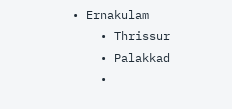• Ernakulam
    • Thrissur
    • Palakkad
    •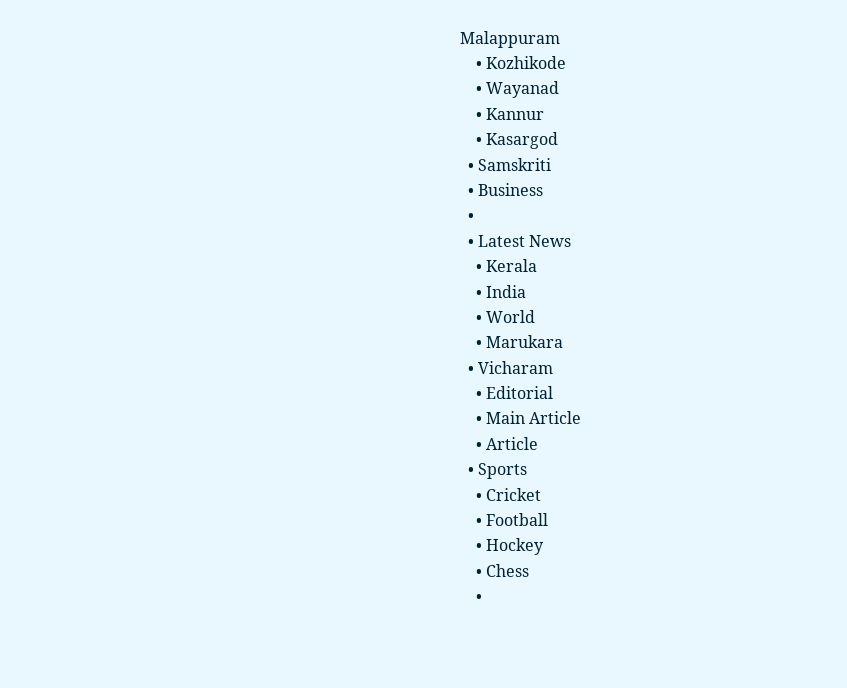Malappuram
    • Kozhikode
    • Wayanad
    • Kannur
    • Kasargod
  • Samskriti
  • Business
  •
  • Latest News
    • Kerala
    • India
    • World
    • Marukara
  • Vicharam
    • Editorial
    • Main Article
    • Article
  • Sports
    • Cricket
    • Football
    • Hockey
    • Chess
    •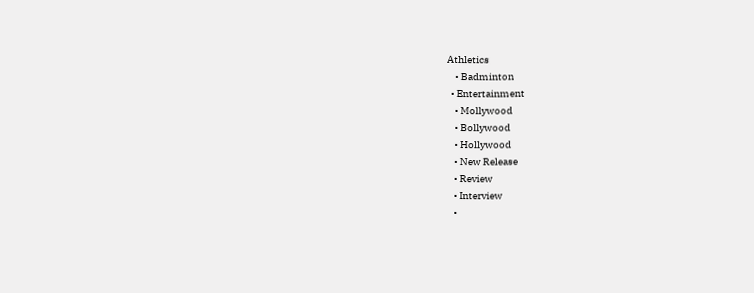Athletics
    • Badminton
  • Entertainment
    • Mollywood
    • Bollywood
    • Hollywood
    • New Release
    • Review
    • Interview
    •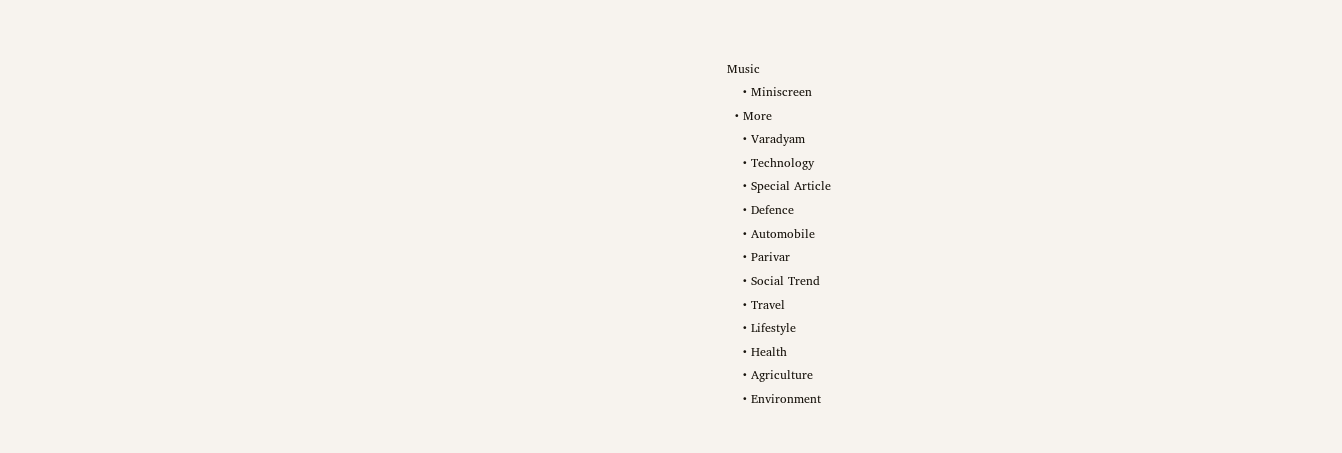Music
    • Miniscreen
  • More
    • Varadyam
    • Technology
    • Special Article
    • Defence
    • Automobile
    • Parivar
    • Social Trend
    • Travel
    • Lifestyle
    • Health
    • Agriculture
    • Environment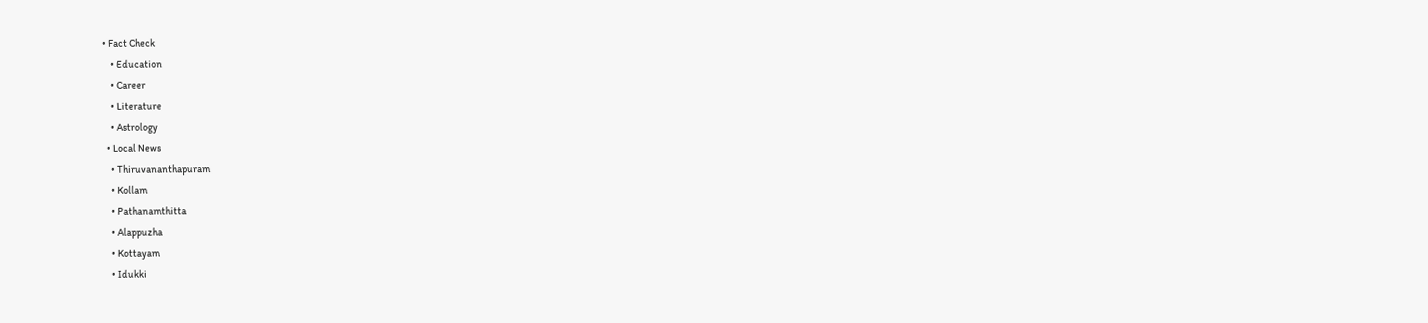• Fact Check
    • Education
    • Career
    • Literature
    • Astrology
  • Local News
    • Thiruvananthapuram
    • Kollam
    • Pathanamthitta
    • Alappuzha
    • Kottayam
    • Idukki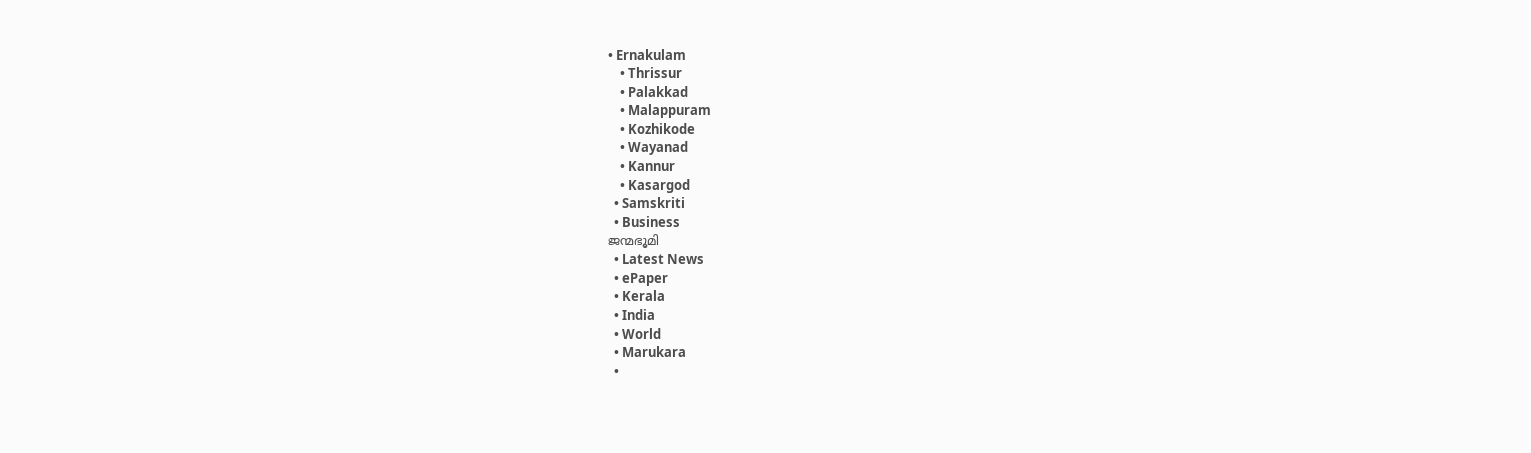• Ernakulam
    • Thrissur
    • Palakkad
    • Malappuram
    • Kozhikode
    • Wayanad
    • Kannur
    • Kasargod
  • Samskriti
  • Business
ജന്മഭൂമി
  • Latest News
  • ePaper
  • Kerala
  • India
  • World
  • Marukara
  •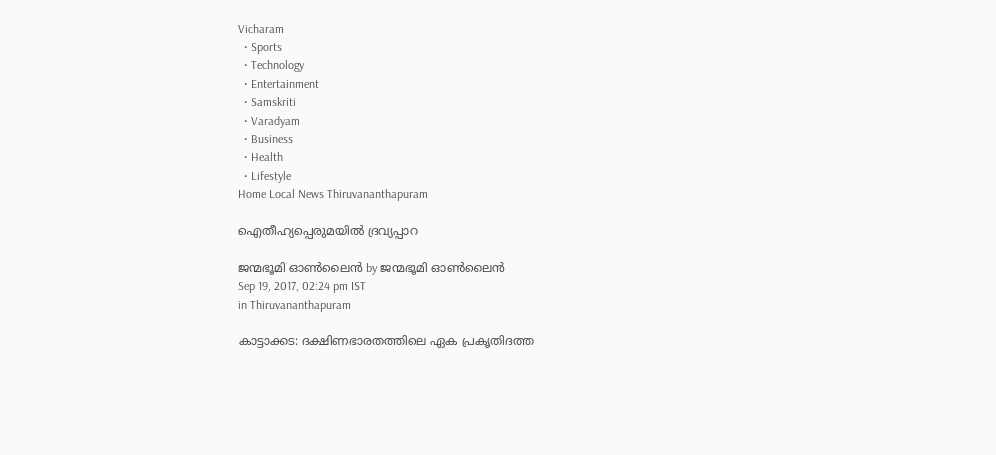Vicharam
  • Sports
  • Technology
  • Entertainment
  • Samskriti
  • Varadyam
  • Business
  • Health
  • Lifestyle
Home Local News Thiruvananthapuram

ഐതീഹ്യപ്പെരുമയില്‍ ദ്രവ്യപ്പാറ

ജന്മഭൂമി ഓണ്‍ലൈന്‍ by ജന്മഭൂമി ഓണ്‍ലൈന്‍
Sep 19, 2017, 02:24 pm IST
in Thiruvananthapuram

കാട്ടാക്കട: ദക്ഷിണഭാരതത്തിലെ ഏക പ്രകൃതിദത്ത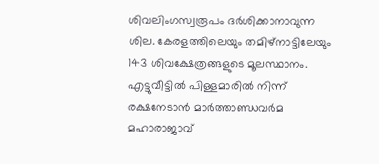ശിവലിംഗസ്വരൂപം ദര്‍ശിക്കാനാവുന്ന ശില. കേരളത്തിലെയും തമിഴ്‌നാട്ടിലേയും 143 ശിവക്ഷേത്രങ്ങളുടെ മൂലസ്ഥാനം. എട്ടുവീട്ടില്‍ പിള്ളമാരില്‍ നിന്ന് രക്ഷനേടാന്‍ മാര്‍ത്താണ്ഡവര്‍മ മഹാരാജാവ്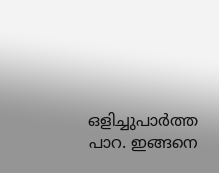ഒളിച്ചുപാര്‍ത്ത പാറ. ഇങ്ങനെ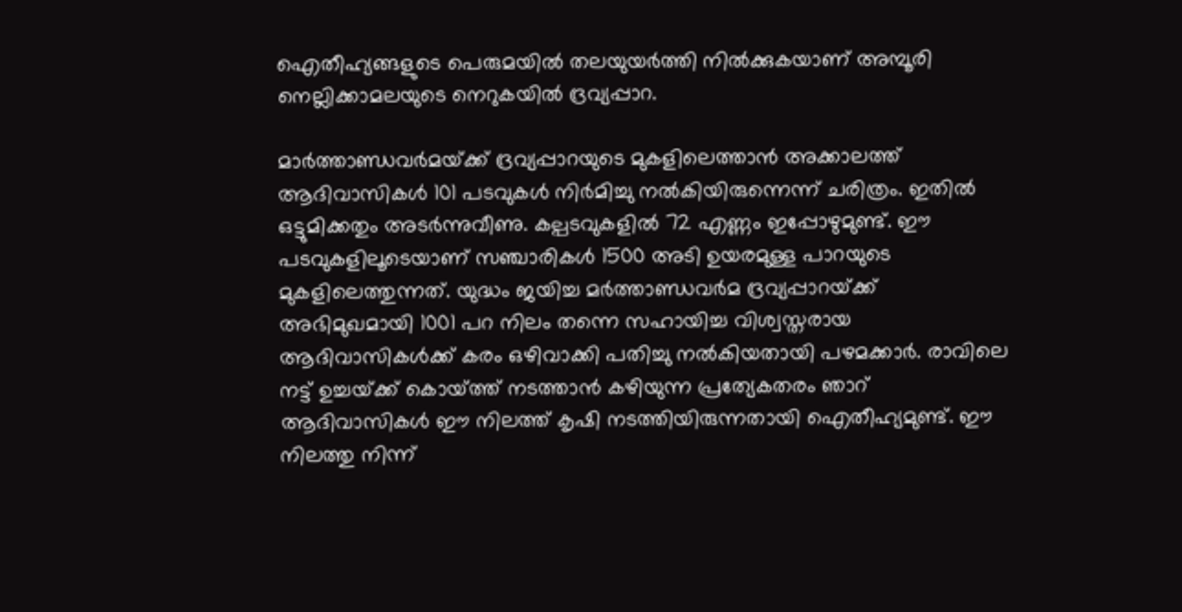ഐതീഹ്യങ്ങളുടെ പെരുമയില്‍ തലയുയര്‍ത്തി നില്‍ക്കുകയാണ് അമ്പൂരി നെല്ലിക്കാമലയുടെ നെറുകയില്‍ ദ്രവ്യപ്പാറ.

മാര്‍ത്താണ്ഡവര്‍മയ്‌ക്ക് ദ്രവ്യപ്പാറയുടെ മുകളിലെത്താന്‍ അക്കാലത്ത് ആദിവാസികള്‍ 101 പടവുകള്‍ നിര്‍മിച്ചു നല്‍കിയിരുന്നെന്ന് ചരിത്രം. ഇതില്‍ ഒട്ടുമിക്കതും അടര്‍ന്നുവീണു. കല്പടവുകളില്‍ 72 എണ്ണം ഇപ്പോഴുമുണ്ട്. ഈ പടവുകളിലൂടെയാണ് സഞ്ചാരികള്‍ 1500 അടി ഉയരമുള്ള പാറയുടെ മുകളിലെത്തുന്നത്. യുദ്ധം ജയിച്ച മര്‍ത്താണ്ഡവര്‍മ ദ്രവ്യപ്പാറയ്‌ക്ക് അഭിമുഖമായി 1001 പറ നിലം തന്നെ സഹായിച്ച വിശ്വസ്തരായ ആദിവാസികള്‍ക്ക് കരം ഒഴിവാക്കി പതിച്ചു നല്‍കിയതായി പഴമക്കാര്‍. രാവിലെ നട്ട് ഉച്ചയ്‌ക്ക് കൊയ്‌ത്ത് നടത്താന്‍ കഴിയുന്ന പ്രത്യേകതരം ഞാറ് ആദിവാസികള്‍ ഈ നിലത്ത് കൃഷി നടത്തിയിരുന്നതായി ഐതീഹ്യമുണ്ട്. ഈ നിലത്തു നിന്ന്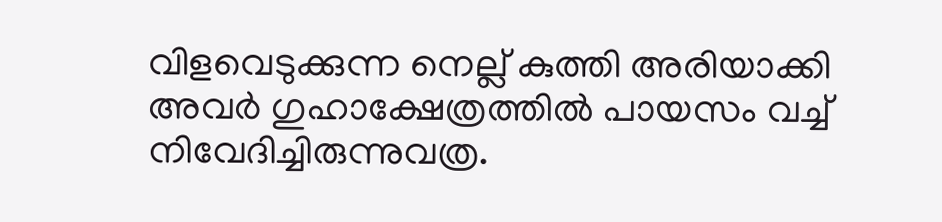വിളവെടുക്കുന്ന നെല്ല് കുത്തി അരിയാക്കി അവര്‍ ഗുഹാക്ഷേത്രത്തില്‍ പായസം വച്ച് നിവേദിച്ചിരുന്നുവത്ര.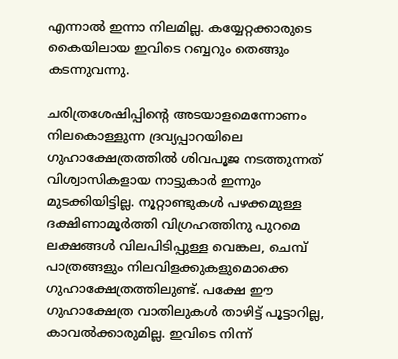എന്നാല്‍ ഇന്നാ നിലമില്ല. കയ്യേറ്റക്കാരുടെ കൈയിലായ ഇവിടെ റബ്ബറും തെങ്ങും കടന്നുവന്നു.

ചരിത്രശേഷിപ്പിന്റെ അടയാളമെന്നോണം നിലകൊള്ളുന്ന ദ്രവ്യപ്പാറയിലെ ഗുഹാക്ഷേത്രത്തില്‍ ശിവപൂജ നടത്തുന്നത് വിശ്വാസികളായ നാട്ടുകാര്‍ ഇന്നും മുടക്കിയിട്ടില്ല. നൂറ്റാണ്ടുകള്‍ പഴക്കമുള്ള ദക്ഷിണാമൂര്‍ത്തി വിഗ്രഹത്തിനു പുറമെ ലക്ഷങ്ങള്‍ വിലപിടിപ്പുള്ള വെങ്കല, ചെമ്പ് പാത്രങ്ങളും നിലവിളക്കുകളുമൊക്കെ ഗുഹാക്ഷേത്രത്തിലുണ്ട്. പക്ഷേ ഈ ഗുഹാക്ഷേത്ര വാതിലുകള്‍ താഴിട്ട് പൂട്ടാറില്ല, കാവല്‍ക്കാരുമില്ല. ഇവിടെ നിന്ന്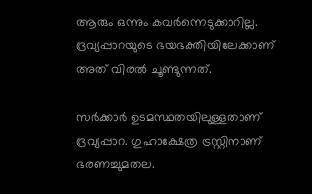ആരും ഒന്നും കവര്‍ന്നെടുക്കാറില്ല. ദ്രവ്യപ്പാറയുടെ ഭയഭക്തിയിലേക്കാണ് അത് വിരല്‍ ചൂണ്ടുന്നത്.

സര്‍ക്കാര്‍ ഉടമസ്ഥതയിലുള്ളതാണ് ദ്രവ്യപ്പാറ. ഗുഹാക്ഷേത്ര ട്രസ്റ്റിനാണ് ഭരണച്ചുമതല.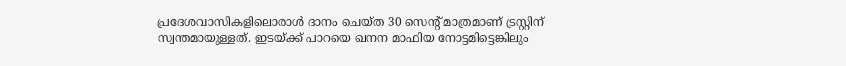പ്രദേശവാസികളിലൊരാള്‍ ദാനം ചെയ്ത 30 സെന്റ് മാത്രമാണ് ട്രസ്റ്റിന് സ്വന്തമായുള്ളത്. ഇടയ്‌ക്ക് പാറയെ ഖനന മാഫിയ നോട്ടമിട്ടെങ്കിലും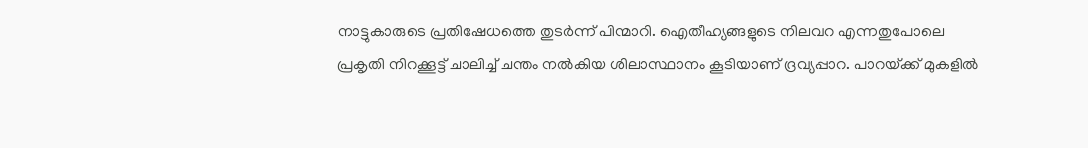നാട്ടുകാരുടെ പ്രതിഷേധത്തെ തുടര്‍ന്ന് പിന്മാറി. ഐതീഹ്യങ്ങളുടെ നിലവറ എന്നതുപോലെ പ്രകൃതി നിറക്കൂട്ട് ചാലിച്ച് ചന്തം നല്‍കിയ ശിലാസ്ഥാനം കൂടിയാണ് ദ്രവ്യപ്പാറ. പാറയ്‌ക്ക് മുകളില്‍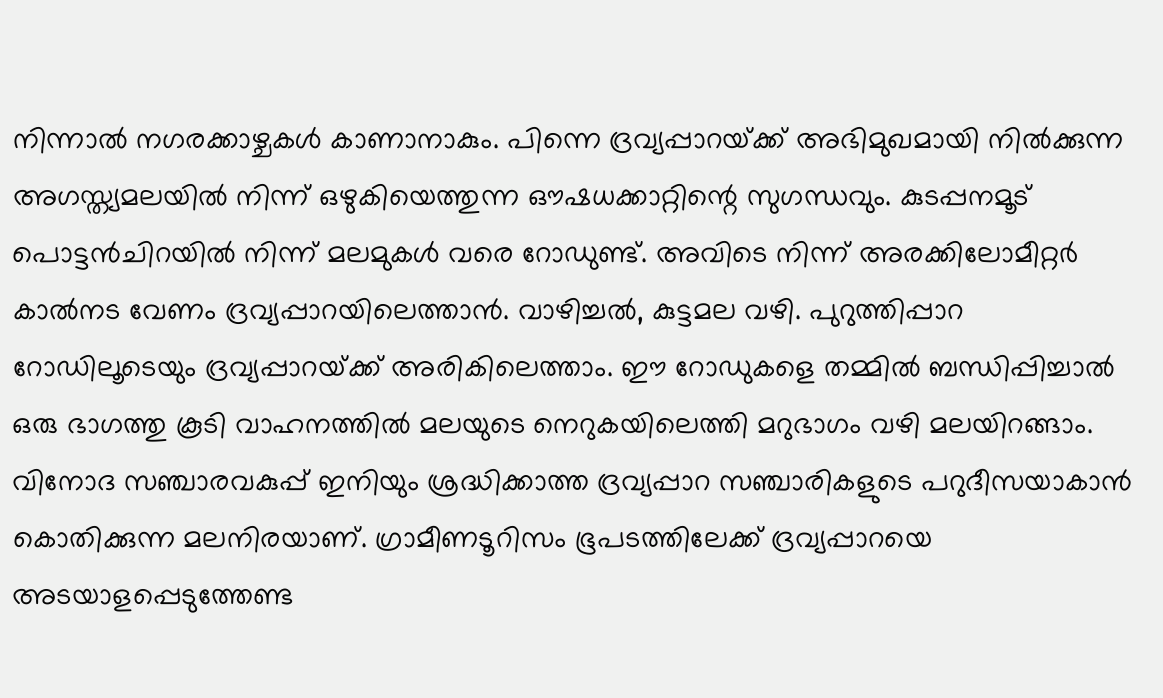നിന്നാല്‍ നഗരക്കാഴ്ചകള്‍ കാണാനാകും. പിന്നെ ദ്രവ്യപ്പാറയ്‌ക്ക് അഭിമുഖമായി നില്‍ക്കുന്ന അഗസ്ത്യമലയില്‍ നിന്ന് ഒഴുകിയെത്തുന്ന ഔഷധക്കാറ്റിന്റെ സുഗന്ധവും. കുടപ്പനമൂട് പൊട്ടന്‍ചിറയില്‍ നിന്ന് മലമുകള്‍ വരെ റോഡുണ്ട്. അവിടെ നിന്ന് അരക്കിലോമീറ്റര്‍ കാല്‍നട വേണം ദ്രവ്യപ്പാറയിലെത്താന്‍. വാഴിച്ചല്‍, കുട്ടമല വഴി. പുറുത്തിപ്പാറ റോഡിലൂടെയും ദ്രവ്യപ്പാറയ്‌ക്ക് അരികിലെത്താം. ഈ റോഡുകളെ തമ്മില്‍ ബന്ധിപ്പിച്ചാല്‍ ഒരു ഭാഗത്തു കൂടി വാഹനത്തില്‍ മലയുടെ നെറുകയിലെത്തി മറുഭാഗം വഴി മലയിറങ്ങാം. വിനോദ സഞ്ചാരവകുപ്പ് ഇനിയും ശ്രദ്ധിക്കാത്ത ദ്രവ്യപ്പാറ സഞ്ചാരികളുടെ പറുദീസയാകാന്‍ കൊതിക്കുന്ന മലനിരയാണ്. ഗ്രാമീണടൂറിസം ഭൂപടത്തിലേക്ക് ദ്രവ്യപ്പാറയെ അടയാളപ്പെടുത്തേണ്ട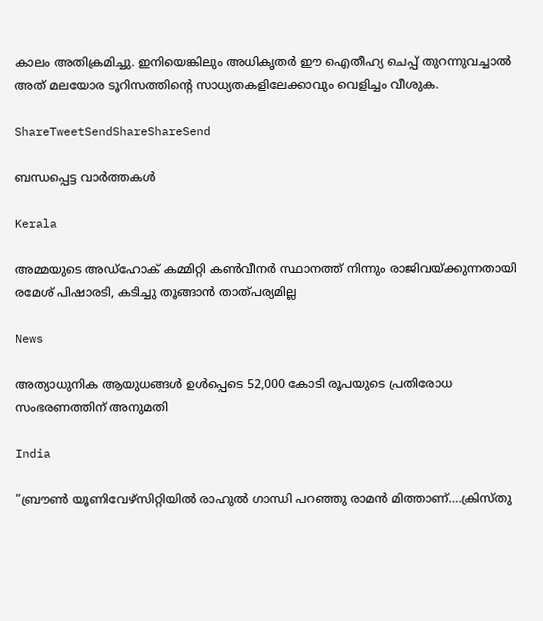കാലം അതിക്രമിച്ചു. ഇനിയെങ്കിലും അധികൃതര്‍ ഈ ഐതീഹ്യ ചെപ്പ് തുറന്നുവച്ചാല്‍ അത് മലയോര ടൂറിസത്തിന്റെ സാധ്യതകളിലേക്കാവും വെളിച്ചം വീശുക.

ShareTweetSendShareShareSend

ബന്ധപ്പെട്ട വാര്‍ത്തകള്‍

Kerala

അമ്മയുടെ അഡ്‌ഹോക് കമ്മിറ്റി കണ്‍വീനര്‍ സ്ഥാനത്ത് നിന്നും രാജിവയ്‌ക്കുന്നതായി രമേശ് പിഷാരടി, കടിച്ചു തൂങ്ങാന്‍ താത്പര്യമില്ല

News

അത്യാധുനിക ആയുധങ്ങൾ ഉൾപ്പെടെ 52,000 കോടി രൂപയുടെ പ്രതിരോധ സംഭരണത്തിന് അനുമതി

India

“ബ്രൗണ്‍ യൂണിവേഴ്സിറ്റിയില്‍ രാഹുല്‍ ഗാന്ധി പറഞ്ഞു രാമന്‍ മിത്താണ്….ക്രിസ്തു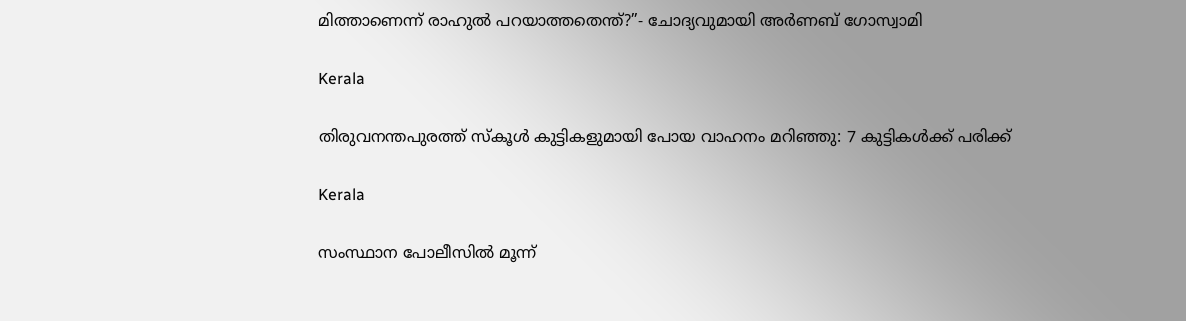മിത്താണെന്ന് രാഹുല്‍ പറയാത്തതെന്ത്?”- ചോദ്യവുമായി അര്‍ണബ് ഗോസ്വാമി

Kerala

തിരുവനന്തപുരത്ത് സ്‌കൂള്‍ കുട്ടികളുമായി പോയ വാഹനം മറിഞ്ഞു: 7 കുട്ടികള്‍ക്ക് പരിക്ക്

Kerala

സംസ്ഥാന പോലീസില്‍ മൂന്ന്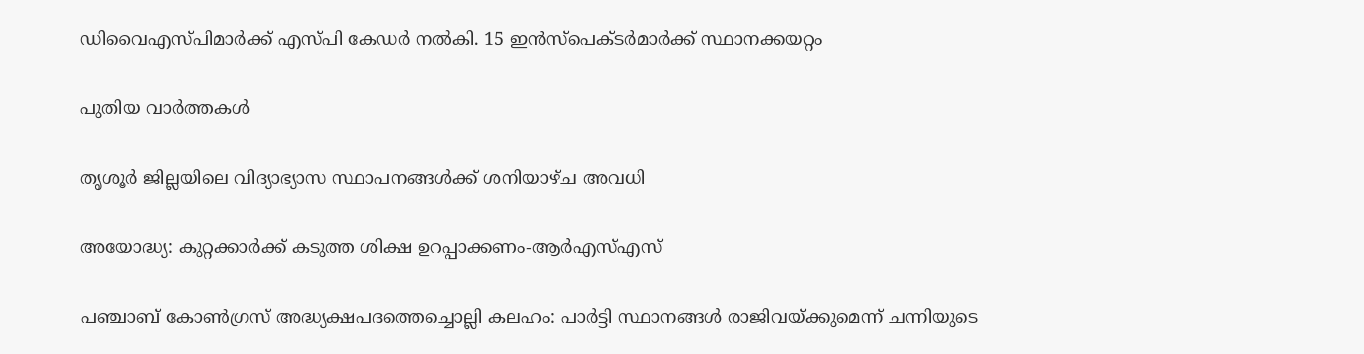ഡിവൈഎസ്പിമാര്‍ക്ക് എസ്പി കേഡര്‍ നല്‍കി. 15 ഇന്‍സ്പെക്ടര്‍മാര്‍ക്ക് സ്ഥാനക്കയറ്റം

പുതിയ വാര്‍ത്തകള്‍

തൃശൂര്‍ ജില്ലയിലെ വിദ്യാഭ്യാസ സ്ഥാപനങ്ങള്‍ക്ക് ശനിയാഴ്ച അവധി

അയോദ്ധ്യ: കുറ്റക്കാര്‍ക്ക് കടുത്ത ശിക്ഷ ഉറപ്പാക്കണം-ആര്‍എസ്എസ്

പഞ്ചാബ് കോണ്‍ഗ്രസ് അദ്ധ്യക്ഷപദത്തെച്ചൊല്ലി കലഹം: പാര്‍ട്ടി സ്ഥാനങ്ങള്‍ രാജിവയ്‌ക്കുമെന്ന് ചന്നിയുടെ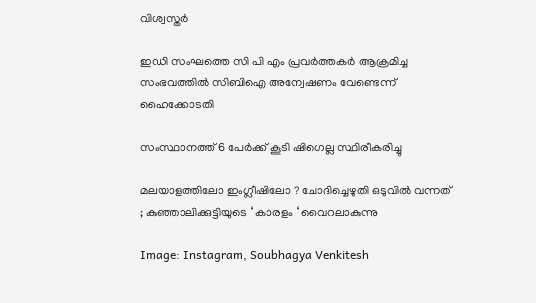വിശ്വസ്തര്‍

ഇഡി സംഘത്തെ സി പി എം പ്രവര്‍ത്തകര്‍ ആക്രമിച്ച സംഭവത്തില്‍ സിബിഐ അന്വേഷണം വേണ്ടെന്ന് ഹൈക്കോടതി

സംസ്ഥാനത്ത് 6 പേര്‍ക്ക് കൂടി ഷിഗെല്ല സ്ഥിരീകരിച്ചു

മലയാളത്തിലോ ഇംഗ്ലീഷിലോ ? ചോദിച്ചെഴുതി ഒടുവിൽ വന്നത് ; കുഞ്ഞാലിക്കുട്ടിയുടെ ‘ കാരളം ‘ വൈറലാകുന്നു

Image: Instagram, Soubhagya Venkitesh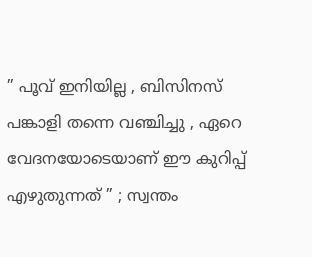” പൂവ് ഇനിയില്ല , ബിസിനസ് പങ്കാളി തന്നെ വഞ്ചിച്ചു , ഏറെ വേദനയോടെയാണ് ഈ കുറിപ്പ് എഴുതുന്നത് ” ; സ്വന്തം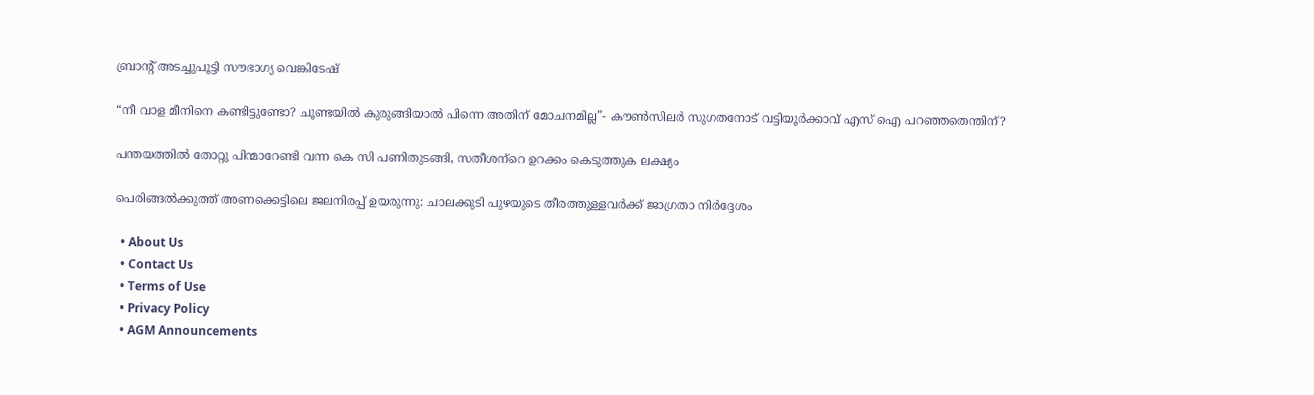ബ്രാന്റ് അടച്ചുപൂട്ടി സൗഭാഗ്യ വെങ്കിടേഷ്

“നീ വാള മീനിനെ കണ്ടിട്ടുണ്ടോ? ചൂണ്ടയില്‍ കുരുങ്ങിയാല്‍ പിന്നെ അതിന് മോചനമില്ല”- കൗണ്‍സിലര്‍ സുഗതനോട് വട്ടിയൂര്‍ക്കാവ് എസ് ഐ പറഞ്ഞതെന്തിന്?

പന്തയത്തില്‍ തോറ്റു പിന്മാറേണ്ടി വന്ന കെ സി പണിതുടങ്ങി, സതീശന്‌റെ ഉറക്കം കെടുത്തുക ലക്ഷ്യം

പെരിങ്ങല്‍ക്കുത്ത് അണക്കെട്ടിലെ ജലനിരപ്പ് ഉയരുന്നു: ചാലക്കുടി പുഴയുടെ തീരത്തുള്ളവര്‍ക്ക് ജാഗ്രതാ നിര്‍ദ്ദേശം

  • About Us
  • Contact Us
  • Terms of Use
  • Privacy Policy
  • AGM Announcements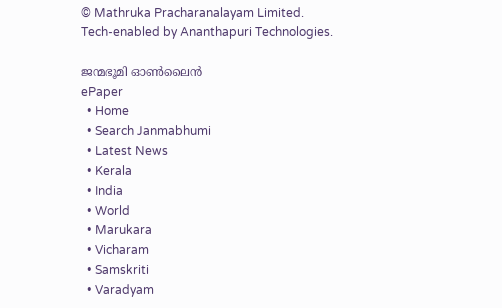© Mathruka Pracharanalayam Limited.
Tech-enabled by Ananthapuri Technologies.

ജന്മഭൂമി ഓണ്‍ലൈന്‍
ePaper
  • Home
  • Search Janmabhumi
  • Latest News
  • Kerala
  • India
  • World
  • Marukara
  • Vicharam
  • Samskriti
  • Varadyam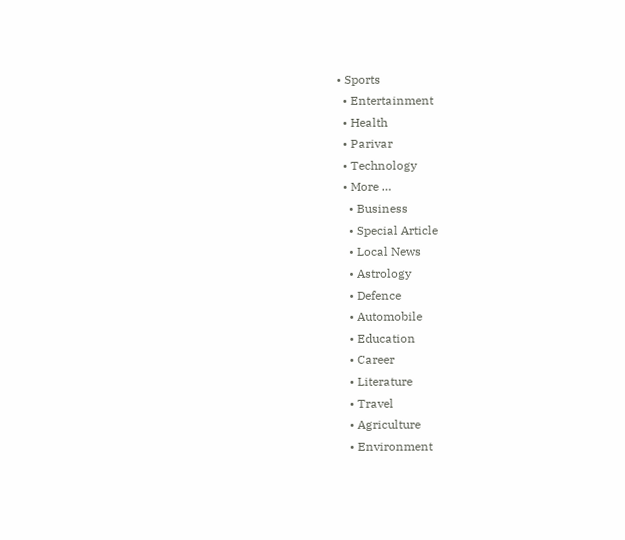• Sports
  • Entertainment
  • Health
  • Parivar
  • Technology
  • More …
    • Business
    • Special Article
    • Local News
    • Astrology
    • Defence
    • Automobile
    • Education
    • Career
    • Literature
    • Travel
    • Agriculture
    • Environment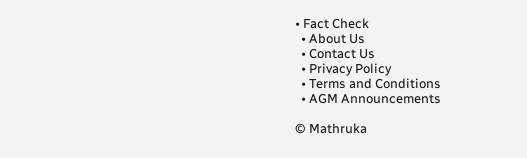• Fact Check
  • About Us
  • Contact Us
  • Privacy Policy
  • Terms and Conditions
  • AGM Announcements

© Mathruka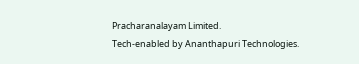Pracharanalayam Limited.
Tech-enabled by Ananthapuri Technologies.